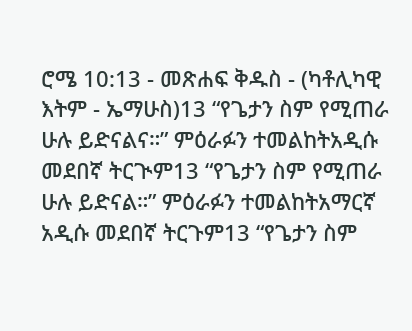ሮሜ 10:13 - መጽሐፍ ቅዱስ - (ካቶሊካዊ እትም - ኤማሁስ)13 “የጌታን ስም የሚጠራ ሁሉ ይድናልና።” ምዕራፉን ተመልከትአዲሱ መደበኛ ትርጒም13 “የጌታን ስም የሚጠራ ሁሉ ይድናል።” ምዕራፉን ተመልከትአማርኛ አዲሱ መደበኛ ትርጉም13 “የጌታን ስም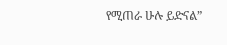የሚጠራ ሁሉ ይድናል”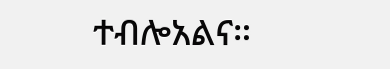ተብሎአልና።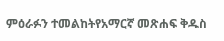ምዕራፉን ተመልከትየአማርኛ መጽሐፍ ቅዱስ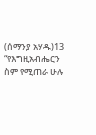(ሰማንያ አሃዱ)13 “የእግዚአብሔርን ስም የሚጠራ ሁሉ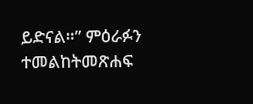ይድናል።” ምዕራፉን ተመልከትመጽሐፍ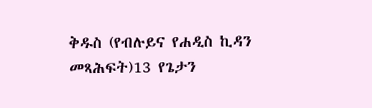ቅዱስ (የብሉይና የሐዲስ ኪዳን መጻሕፍት)13 የጌታን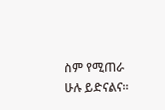ስም የሚጠራ ሁሉ ይድናልና።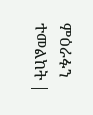ምዕራፉን ተመልከት |